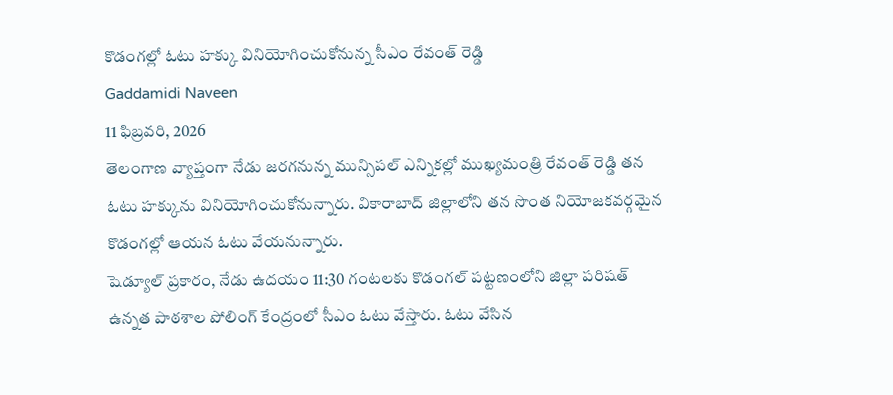కొడంగల్లో ఓటు హక్కు వినియోగించుకోనున్న సీఎం రేవంత్ రెడ్డి
Gaddamidi Naveen
11 ఫిబ్రవరి, 2026
తెలంగాణ వ్యాప్తంగా నేడు జరగనున్న మున్సిపల్ ఎన్నికల్లో ముఖ్యమంత్రి రేవంత్ రెడ్డి తన ఓటు హక్కును వినియోగించుకోనున్నారు. వికారాబాద్ జిల్లాలోని తన సొంత నియోజకవర్గమైన కొడంగల్లో ఆయన ఓటు వేయనున్నారు.
షెడ్యూల్ ప్రకారం, నేడు ఉదయం 11:30 గంటలకు కొడంగల్ పట్టణంలోని జిల్లా పరిషత్ ఉన్నత పాఠశాల పోలింగ్ కేంద్రంలో సీఎం ఓటు వేస్తారు. ఓటు వేసిన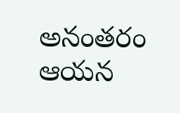అనంతరం ఆయన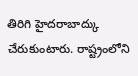తిరిగి హైదరాబాద్కు చేరుకుంటారు. రాష్ట్రంలోని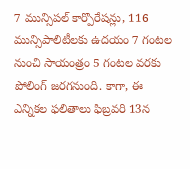7 మున్సిపల్ కార్పొరేషన్లు, 116 మున్సిపాలిటీలకు ఉదయం 7 గంటల నుంచి సాయంత్రం 5 గంటల వరకు పోలింగ్ జరగనుంది. కాగా, ఈ ఎన్నికల ఫలితాలు ఫిబ్రవరి 13న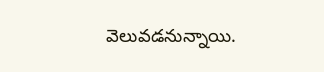వెలువడనున్నాయి.